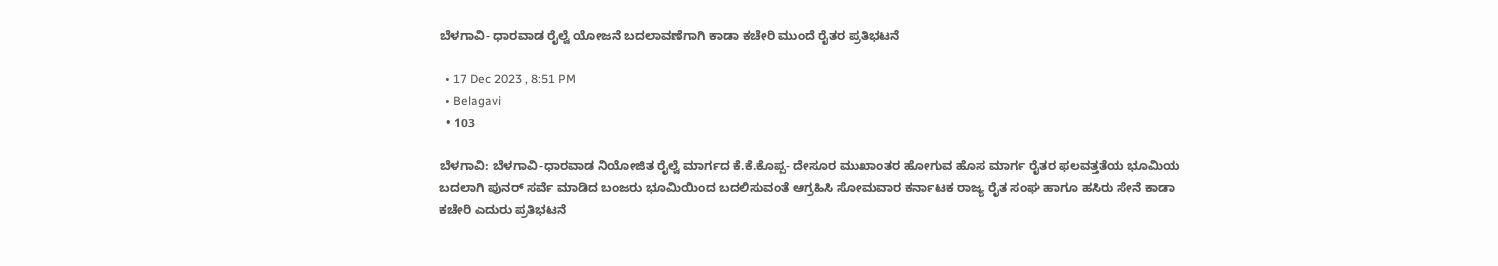ಬೆಳಗಾವಿ- ಧಾರವಾಡ ರೈಲ್ವೆ ಯೋಜನೆ ಬದಲಾವಣೆಗಾಗಿ ಕಾಡಾ ಕಚೇರಿ ಮುಂದೆ ರೈತರ ಪ್ರತಿಭಟನೆ

  • 17 Dec 2023 , 8:51 PM
  • Belagavi
  • 103

ಬೆಳಗಾವಿ: ಬೆಳಗಾವಿ-ಧಾರವಾಡ ನಿಯೋಜಿತ ರೈಲ್ವೆ ಮಾರ್ಗದ ಕೆ.ಕೆ.ಕೊಪ್ಪ- ದೇಸೂರ ಮುಖಾಂತರ ಹೋಗುವ ಹೊಸ ಮಾರ್ಗ ರೈತರ ಫಲವತ್ತತೆಯ ಭೂಮಿಯ ಬದಲಾಗಿ ಪುನರ್ ಸರ್ವೆ ಮಾಡಿದ ಬಂಜರು ಭೂಮಿಯಿಂದ ಬದಲಿಸುವಂತೆ ಆಗ್ರಹಿಸಿ ಸೋಮವಾರ ಕರ್ನಾಟಕ ರಾಜ್ಯ ರೈತ ಸಂಘ ಹಾಗೂ ಹಸಿರು ಸೇನೆ ಕಾಡಾ ಕಚೇರಿ ಎದುರು ಪ್ರತಿಭಟನೆ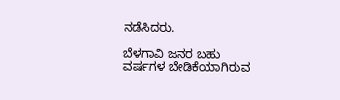ನಡೆಸಿದರು.

ಬೆಳಗಾವಿ ಜನರ ಬಹು‌ ವರ್ಷಗಳ ಬೇಡಿಕೆಯಾಗಿರುವ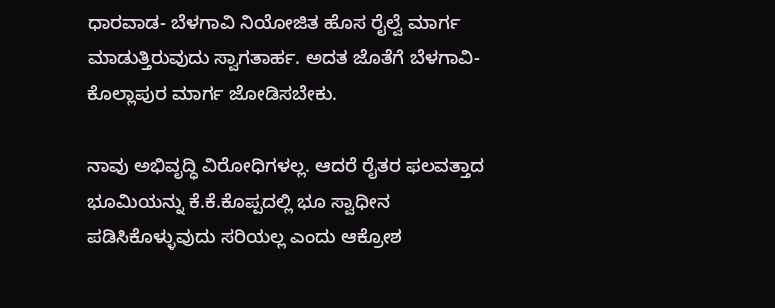ಧಾರವಾಡ- ಬೆಳಗಾವಿ ನಿಯೋಜಿತ ಹೊಸ ರೈಲ್ವೆ ಮಾರ್ಗ ಮಾಡುತ್ತಿರುವುದು ಸ್ವಾಗತಾರ್ಹ. ಅದತ ಜೊತೆಗೆ ಬೆಳಗಾವಿ- ಕೊಲ್ಲಾಪುರ ಮಾರ್ಗ ಜೋಡಿಸಬೇಕು.

ನಾವು ಅಭಿವೃದ್ಧಿ ವಿರೋಧಿಗಳಲ್ಲ. ಆದರೆ ರೈತರ ಫಲವತ್ತಾದ ಭೂಮಿಯನ್ನು ಕೆ.ಕೆ.ಕೊಪ್ಪದಲ್ಲಿ ಭೂ ಸ್ವಾಧೀನ ಪಡಿಸಿಕೊಳ್ಳುವುದು ಸರಿಯಲ್ಲ ಎಂದು ಆಕ್ರೋಶ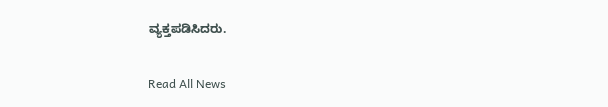ವ್ಯಕ್ತಪಡಿಸಿದರು.

Read All News